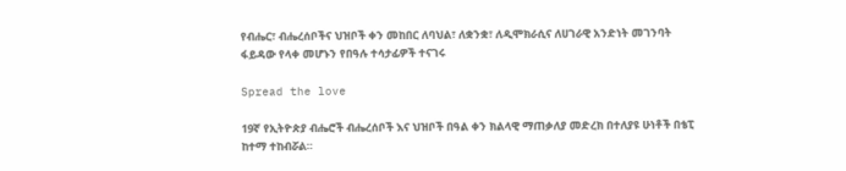የብሔር፣ ብሔረሰቦችና ህዝቦች ቀን መከበር ለባህል፣ ለቋንቋ፣ ለዲሞክራሲና ለሀገራዊ አንድነት መገንባት ፋይዳው የላቀ መሆኑን የበዓሉ ተሳታፊዎች ተናገሩ

Spread the love

19ኛ የኢትዮጵያ ብሔሮች ብሔረሰቦች እና ህዝቦች በዓል ቀን ክልላዊ ማጠቃለያ መድረክ በተለያዩ ሁነቶች በቴፒ ከተማ ተከብሯል።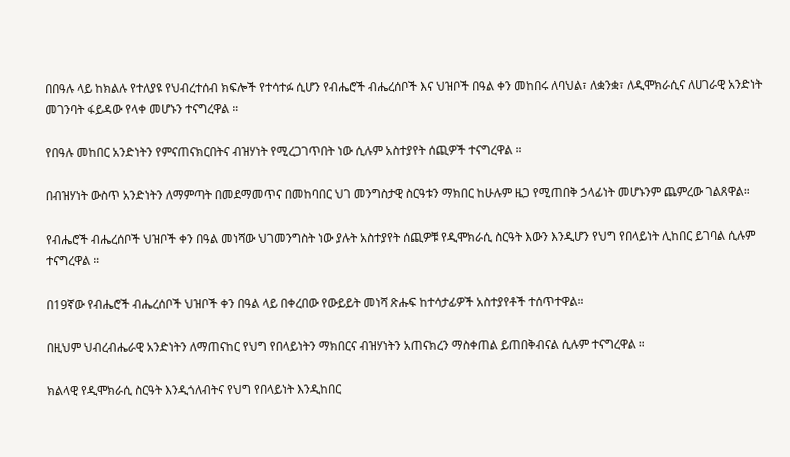በበዓሉ ላይ ከክልሉ የተለያዩ የህብረተሰብ ክፍሎች የተሳተፉ ሲሆን የብሔሮች ብሔረሰቦች እና ህዝቦች በዓል ቀን መከበሩ ለባህል፣ ለቋንቋ፣ ለዲሞክራሲና ለሀገራዊ አንድነት መገንባት ፋይዳው የላቀ መሆኑን ተናግረዋል ።

የበዓሉ መከበር አንድነትን የምናጠናክርበትና ብዝሃነት የሚረጋገጥበት ነው ሲሉም አስተያየት ሰጪዎች ተናግረዋል ።

በብዝሃነት ውስጥ አንድነትን ለማምጣት በመደማመጥና በመከባበር ህገ መንግስታዊ ስርዓቱን ማክበር ከሁሉም ዜጋ የሚጠበቅ ኃላፊነት መሆኑንም ጨምረው ገልጸዋል።

የብሔሮች ብሔረሰቦች ህዝቦች ቀን በዓል መነሻው ህገመንግስት ነው ያሉት አስተያየት ሰጪዎቹ የዲሞክራሲ ስርዓት እውን እንዲሆን የህግ የበላይነት ሊከበር ይገባል ሲሉም ተናግረዋል ።

በ19ኛው የብሔሮች ብሔረሰቦች ህዝቦች ቀን በዓል ላይ በቀረበው የውይይት መነሻ ጽሑፍ ከተሳታፊዎች አስተያየቶች ተሰጥተዋል።

በዚህም ህብረብሔራዊ አንድነትን ለማጠናከር የህግ የበላይነትን ማክበርና ብዝሃነትን አጠናክረን ማስቀጠል ይጠበቅብናል ሲሉም ተናግረዋል ።

ክልላዊ የዲሞክራሲ ስርዓት እንዲጎለብትና የህግ የበላይነት እንዲከበር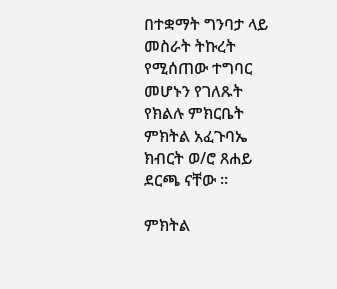በተቋማት ግንባታ ላይ መስራት ትኩረት የሚሰጠው ተግባር መሆኑን የገለጹት የክልሉ ምክርቤት ምክትል አፈጉባኤ ክብርት ወ/ሮ ጸሐይ ደርጫ ናቸው ።

ምክትል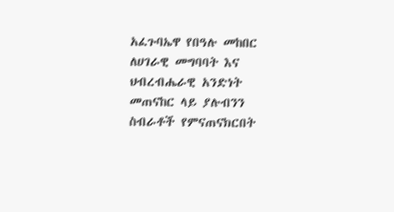አፈጉባኤዋ የበዓሉ መከበር ለሀገራዊ መግባባት እና ህብረብሔራዊ አንድነት መጠናከር ላይ ያሉብንን ስብራቶች የምናጠናክርበት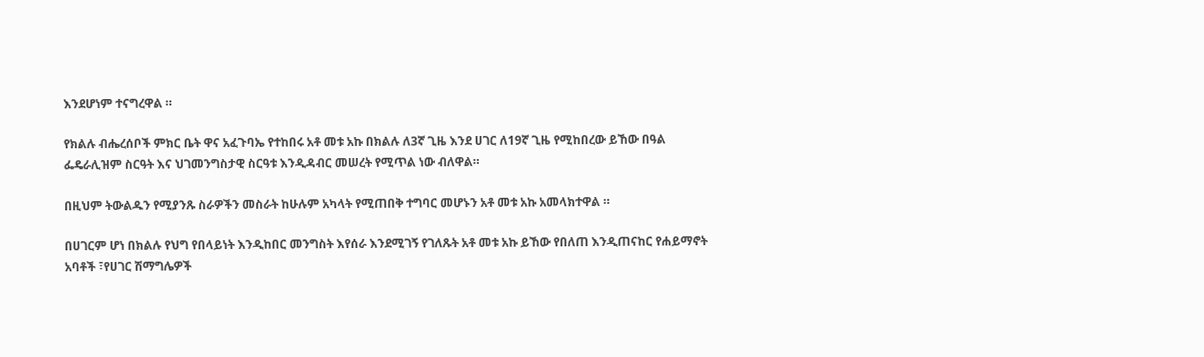እንደሆነም ተናግረዋል ።

የክልሉ ብሔረሰቦች ምክር ቤት ዋና አፈጉባኤ የተከበሩ አቶ መቱ አኩ በክልሉ ለ3ኛ ጊዜ እንደ ሀገር ለ19ኛ ጊዜ የሚከበረው ይኸው በዓል ፌዴራሊዝም ስርዓት እና ህገመንግስታዊ ስርዓቱ እንዲዳብር መሠረት የሚጥል ነው ብለዋል።

በዚህም ትውልዱን የሚያንጹ ስራዎችን መስራት ከሁሉም አካላት የሚጠበቅ ተግባር መሆኑን አቶ መቱ አኩ አመላክተዋል ።

በሀገርም ሆነ በክልሉ የህግ የበላይነት እንዲከበር መንግስት እየሰራ እንደሚገኝ የገለጹት አቶ መቱ አኩ ይኸው የበለጠ እንዲጠናከር የሐይማኖት አባቶች ፣የሀገር ሽማግሌዎች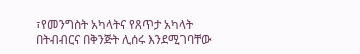፣የመንግስት አካላትና የጸጥታ አካላት በትብብርና በቅንጅት ሊሰሩ እንደሚገባቸው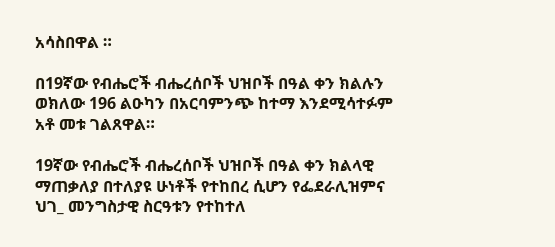አሳስበዋል ።

በ19ኛው የብሔሮች ብሔረሰቦች ህዝቦች በዓል ቀን ክልሉን ወክለው 196 ልዑካን በአርባምንጭ ከተማ እንደሚሳተፉም አቶ መቱ ገልጸዋል።

19ኛው የብሔሮች ብሔረሰቦች ህዝቦች በዓል ቀን ክልላዊ ማጠቃለያ በተለያዩ ሁነቶች የተከበረ ሲሆን የፌደራሊዝምና ህገ_ መንግስታዊ ስርዓቱን የተከተለ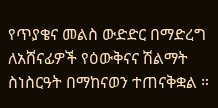የጥያቄና መልስ ውድድር በማድረግ ለአሸናፊዎች የዕውቅናና ሽልማት ስነስርዓት በማከናወን ተጠናቅቋል ።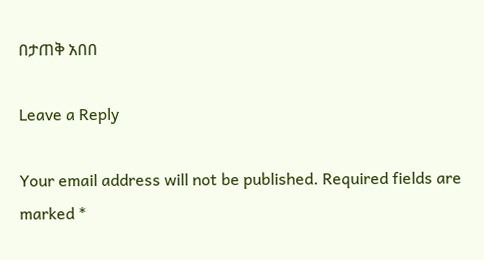በታጠቅ አበበ

Leave a Reply

Your email address will not be published. Required fields are marked *